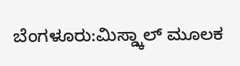ಬೆಂಗಳೂರು:ಮಿಸ್ಡ್ಕಾಲ್ ಮೂಲಕ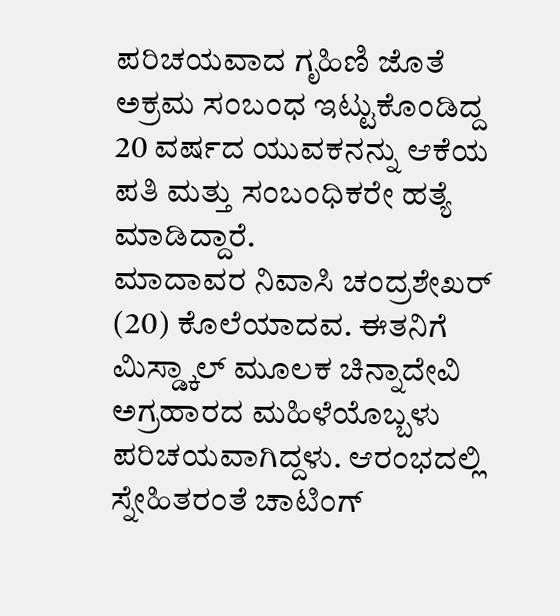ಪರಿಚಯವಾದ ಗೃಹಿಣಿ ಜೊತೆ ಅಕ್ರಮ ಸಂಬಂಧ ಇಟ್ಟುಕೊಂಡಿದ್ದ 20 ವರ್ಷದ ಯುವಕನನ್ನು ಆಕೆಯ ಪತಿ ಮತ್ತು ಸಂಬಂಧಿಕರೇ ಹತ್ಯೆ ಮಾಡಿದ್ದಾರೆ.
ಮಾದಾವರ ನಿವಾಸಿ ಚಂದ್ರಶೇಖರ್ (20) ಕೊಲೆಯಾದವ. ಈತನಿಗೆ ಮಿಸ್ಡ್ಕಾಲ್ ಮೂಲಕ ಚಿನ್ನಾದೇವಿ ಅಗ್ರಹಾರದ ಮಹಿಳೆಯೊಬ್ಬಳು ಪರಿಚಯವಾಗಿದ್ದಳು. ಆರಂಭದಲ್ಲಿ ಸ್ನೇಹಿತರಂತೆ ಚಾಟಿಂಗ್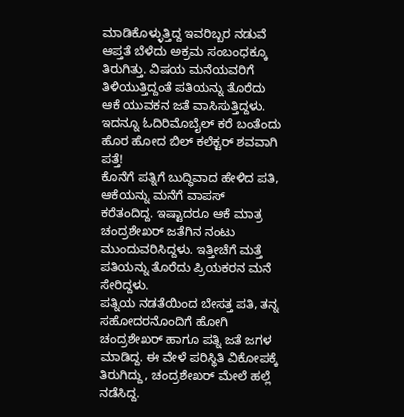ಮಾಡಿಕೊಳ್ಳುತ್ತಿದ್ದ ಇವರಿಬ್ಬರ ನಡುವೆ ಆಪ್ತತೆ ಬೆಳೆದು ಅಕ್ರಮ ಸಂಬಂಧಕ್ಕೂ ತಿರುಗಿತ್ತು. ವಿಷಯ ಮನೆಯವರಿಗೆ ತಿಳಿಯುತ್ತಿದ್ದಂತೆ ಪತಿಯನ್ನು ತೊರೆದು ಆಕೆ ಯುವಕನ ಜತೆ ವಾಸಿಸುತ್ತಿದ್ದಳು.
ಇದನ್ನೂ ಓದಿರಿಮೊಬೈಲ್ ಕರೆ ಬಂತೆಂದು ಹೊರ ಹೋದ ಬಿಲ್ ಕಲೆಕ್ಟರ್ ಶವವಾಗಿ ಪತ್ತೆ!
ಕೊನೆಗೆ ಪತ್ನಿಗೆ ಬುದ್ಧಿವಾದ ಹೇಳಿದ ಪತಿ, ಆಕೆಯನ್ನು ಮನೆಗೆ ವಾಪಸ್ ಕರೆತಂದಿದ್ದ. ಇಷ್ಟಾದರೂ ಆಕೆ ಮಾತ್ರ ಚಂದ್ರಶೇಖರ್ ಜತೆಗಿನ ನಂಟು ಮುಂದುವರಿಸಿದ್ದಳು. ಇತ್ತೀಚೆಗೆ ಮತ್ತೆ ಪತಿಯನ್ನು ತೊರೆದು ಪ್ರಿಯಕರನ ಮನೆ ಸೇರಿದ್ದಳು.
ಪತ್ನಿಯ ನಡತೆಯಿಂದ ಬೇಸತ್ತ ಪತಿ, ತನ್ನ ಸಹೋದರನೊಂದಿಗೆ ಹೋಗಿ ಚಂದ್ರಶೇಖರ್ ಹಾಗೂ ಪತ್ನಿ ಜತೆ ಜಗಳ ಮಾಡಿದ್ದ. ಈ ವೇಳೆ ಪರಿಸ್ಥಿತಿ ವಿಕೋಪಕ್ಕೆ ತಿರುಗಿದ್ದು, ಚಂದ್ರಶೇಖರ್ ಮೇಲೆ ಹಲ್ಲೆ ನಡೆಸಿದ್ದ.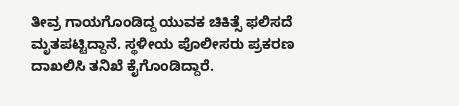ತೀವ್ರ ಗಾಯಗೊಂಡಿದ್ದ ಯುವಕ ಚಿಕಿತ್ಸೆ ಫಲಿಸದೆ ಮೃತಪಟ್ಟಿದ್ದಾನೆ. ಸ್ಥಳೀಯ ಪೊಲೀಸರು ಪ್ರಕರಣ ದಾಖಲಿಸಿ ತನಿಖೆ ಕೈಗೊಂಡಿದ್ದಾರೆ.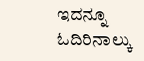ಇದನ್ನೂ ಓದಿರಿನಾಲ್ಕು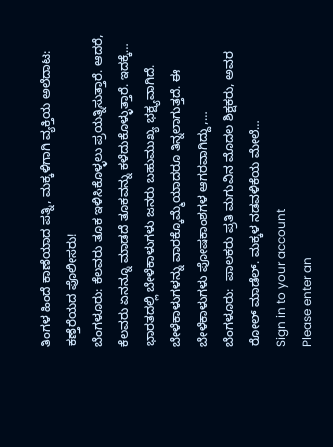ತಿಂಗಳ ಹಿಂದೆ ಕಾಣೆಯಾದ ಪತ್ನಿ, ಮಕ್ಕಳಿಗಾಗಿ ವ್ಯಕ್ತಿಯ ಅಲೆದಾಟ: ಕಣ್ತೆರೆಯದ ಪೊಲೀಸರು!
ಬೆಂಗಳೂರು: ಕೆಲವರು ತೂಕ ಇಳಿಸಿಕೊಳ್ಳಲು ಪ್ರಯತ್ನಿಸುತ್ತಾರೆ. ಆದರೆ, ಕೆಲವರು ಏನನ್ನೂ ಮಾಡದೆ ತೂಕವನ್ನು ಕಳೆದುಕೊಳ್ಳುತ್ತಾರೆ. ಇದಕ್ಕೆ…
ಭಾರತದಲ್ಲಿ ಬೇಳೆಕಾಳುಗಳು ಜನರು ಬಹುಮುಖ್ಯ ಭಕ್ಷ್ಯವಾಗಿದೆ. ಬೇಳೆಕಾಳುಗಳನ್ನು ವಾರಕ್ಕೊಮ್ಮೆಯಾದರೂ ತಿನ್ನಲಾಗುತ್ತದೆ. ಈ ಬೇಳೆಕಾಳುಗಳು ಪೋಷಕಾಂಶಗಳ ಆಗರವಾಗಿದ್ದು,…
ಬೆಂಗಳೂರು:  ಪಾಲಕರು ಪ್ರತಿ ಮಗುವಿನ ಮೊದಲ ಶಿಕ್ಷಕರು, ಅವರ ರೋಲ್ ಮಾಡೆಲ್. ಮಕ್ಕಳ ನಡವಳಿಕೆಯ ಮೇಲೆ…
Sign in to your account
Please enter an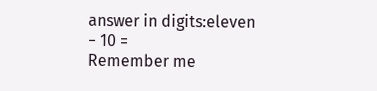answer in digits:eleven − 10 =
Remember me